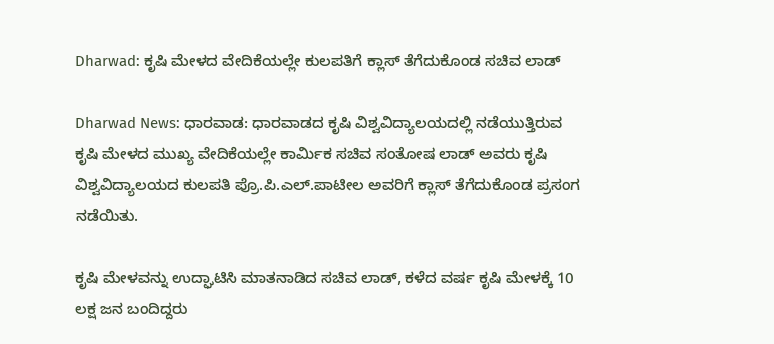Dharwad: ಕೃಷಿ ಮೇಳದ ವೇದಿಕೆಯಲ್ಲೇ ಕುಲಪತಿಗೆ ಕ್ಲಾಸ್ ತೆಗೆದುಕೊಂಡ ಸಚಿವ ಲಾಡ್

Dharwad News: ಧಾರವಾಡ: ಧಾರವಾಡದ ಕೃಷಿ ವಿಶ್ವವಿದ್ಯಾಲಯದಲ್ಲಿ ನಡೆಯುತ್ತಿರುವ ಕೃಷಿ ಮೇಳದ ಮುಖ್ಯ ವೇದಿಕೆಯಲ್ಲೇ ಕಾರ್ಮಿಕ ಸಚಿವ ಸಂತೋಷ ಲಾಡ್ ಅವರು ಕೃಷಿ ವಿಶ್ವವಿದ್ಯಾಲಯದ ಕುಲಪತಿ ಪ್ರೊ.ಪಿ.ಎಲ್.ಪಾಟೀಲ ಅವರಿಗೆ ಕ್ಲಾಸ್ ತೆಗೆದುಕೊಂಡ ಪ್ರಸಂಗ ನಡೆಯಿತು.

ಕೃಷಿ ಮೇಳವನ್ನು ಉದ್ಘಾಟಿಸಿ ಮಾತನಾಡಿದ ಸಚಿವ ಲಾಡ್, ಕಳೆದ ವರ್ಷ ಕೃಷಿ ಮೇಳಕ್ಕೆ 10 ಲಕ್ಷ ಜನ ಬಂದಿದ್ದರು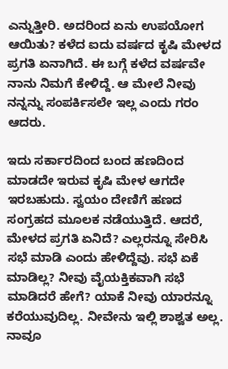ಎನ್ನುತ್ತೀರಿ. ಅದರಿಂದ ಏನು ಉಪಯೋಗ ಆಯಿತು? ಕಳೆದ ಐದು ವರ್ಷದ ಕೃಷಿ ಮೇಳದ ಪ್ರಗತಿ ಏನಾಗಿದೆ. ಈ ಬಗ್ಗೆ ಕಳೆದ ವರ್ಷವೇ ನಾನು ನಿಮಗೆ ಕೇಳಿದ್ದೆ. ಆ ಮೇಲೆ ನೀವು ನನ್ನನ್ನು ಸಂಪರ್ಕಿಸಲೇ ಇಲ್ಲ ಎಂದು ಗರಂ ಆದರು.

ಇದು ಸರ್ಕಾರದಿಂದ ಬಂದ ಹಣದಿಂದ ಮಾಡದೇ ಇರುವ ಕೃಷಿ ಮೇಳ ಆಗದೇ ಇರಬಹುದು. ಸ್ವಯಂ ದೇಣಿಗೆ ಹಣದ ಸಂಗ್ರಹದ ಮೂಲಕ ನಡೆಯುತ್ತಿದೆ. ಆದರೆ, ಮೇಳದ ಪ್ರಗತಿ ಏನಿದೆ? ಎಲ್ಲರನ್ನೂ ಸೇರಿಸಿ ಸಭೆ ಮಾಡಿ ಎಂದು ಹೇಳಿದ್ದೆವು. ಸಭೆ ಏಕೆ ಮಾಡಿಲ್ಲ? ನೀವು ವೈಯಕ್ತಿಕವಾಗಿ ಸಭೆ ಮಾಡಿದರೆ ಹೇಗೆ? ಯಾಕೆ ನೀವು ಯಾರನ್ನೂ ಕರೆಯುವುದಿಲ್ಲ. ನೀವೇನು ಇಲ್ಲಿ ಶಾಶ್ವತ ಅಲ್ಲ. ನಾವೂ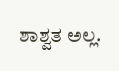ಶಾಶ್ವತ ಅಲ್ಲ.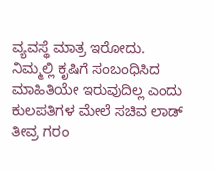ವ್ಯವಸ್ಥೆ ಮಾತ್ರ ಇರೋದು. ನಿಮ್ಮಲ್ಲಿ ಕೃಷಿಗೆ ಸಂಬಂಧಿಸಿದ ಮಾಹಿತಿಯೇ ಇರುವುದಿಲ್ಲ ಎಂದು ಕುಲಪತಿಗಳ ಮೇಲೆ ಸಚಿವ ಲಾಡ್ ತೀವ್ರ ಗರಂ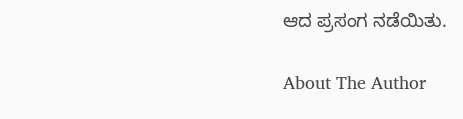ಆದ ಪ್ರಸಂಗ ನಡೆಯಿತು.

About The Author